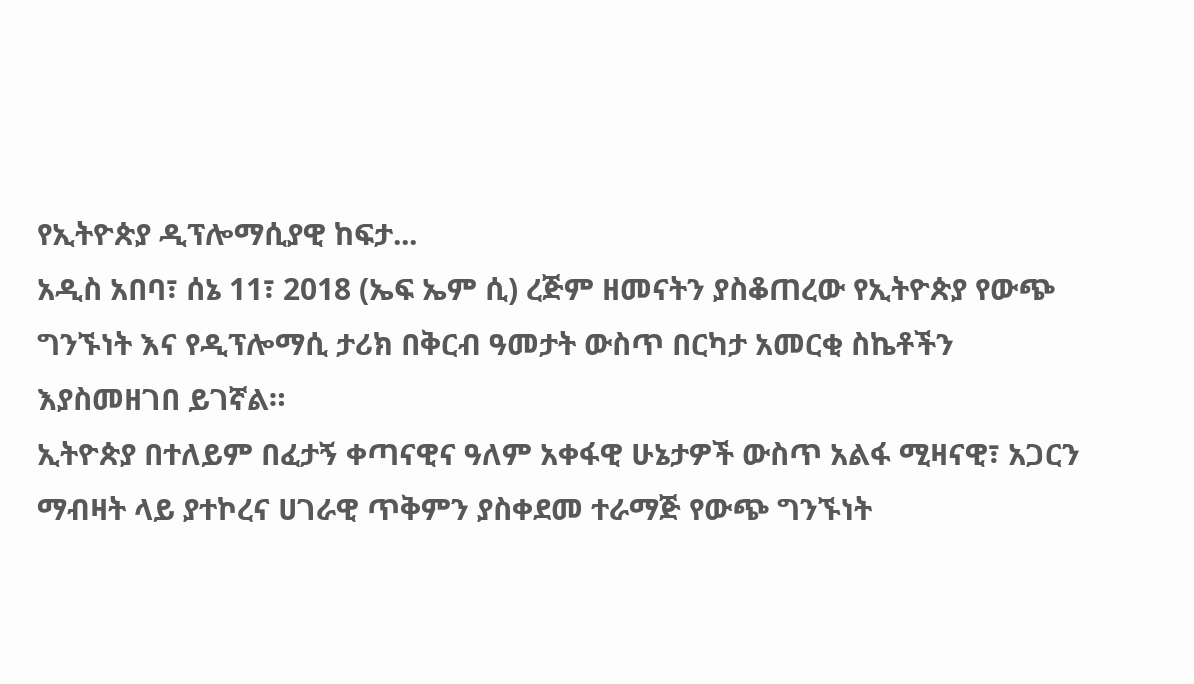የኢትዮጵያ ዲፕሎማሲያዊ ከፍታ...
አዲስ አበባ፣ ሰኔ 11፣ 2018 (ኤፍ ኤም ሲ) ረጅም ዘመናትን ያስቆጠረው የኢትዮጵያ የውጭ ግንኙነት እና የዲፕሎማሲ ታሪክ በቅርብ ዓመታት ውስጥ በርካታ አመርቂ ስኬቶችን እያስመዘገበ ይገኛል።
ኢትዮጵያ በተለይም በፈታኝ ቀጣናዊና ዓለም አቀፋዊ ሁኔታዎች ውስጥ አልፋ ሚዛናዊ፣ አጋርን ማብዛት ላይ ያተኮረና ሀገራዊ ጥቅምን ያስቀደመ ተራማጅ የውጭ ግንኙነት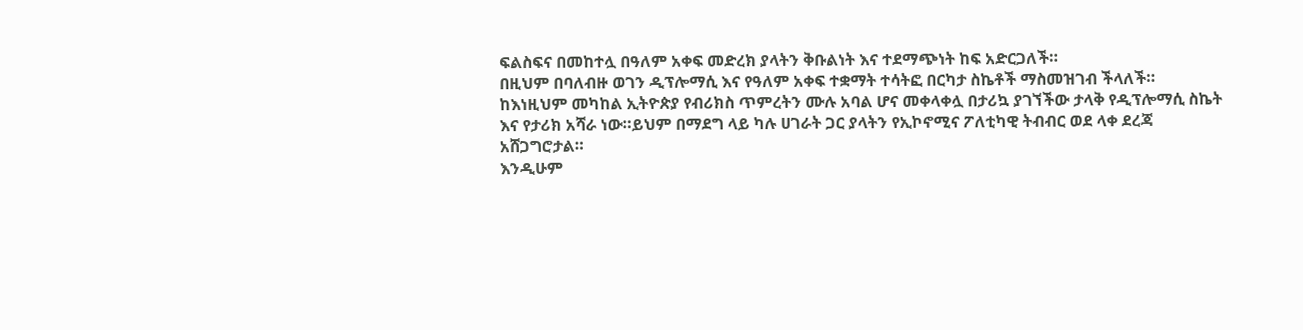ፍልስፍና በመከተሏ በዓለም አቀፍ መድረክ ያላትን ቅቡልነት እና ተደማጭነት ከፍ አድርጋለች።
በዚህም በባለብዙ ወገን ዲፕሎማሲ እና የዓለም አቀፍ ተቋማት ተሳትፎ በርካታ ስኬቶች ማስመዝገብ ችላለች።
ከእነዚህም መካከል ኢትዮጵያ የብሪክስ ጥምረትን ሙሉ አባል ሆና መቀላቀሏ በታሪኳ ያገኘችው ታላቅ የዲፕሎማሲ ስኬት እና የታሪክ አሻራ ነው።ይህም በማደግ ላይ ካሉ ሀገራት ጋር ያላትን የኢኮኖሚና ፖለቲካዊ ትብብር ወደ ላቀ ደረጃ አሸጋግሮታል።
እንዲሁም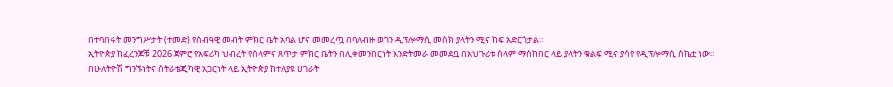በተባበሩት መንግሥታት (ተመድ) የሰብዓዊ መብት ምክር ቤት አባል ሆና መመረጧ በባለብዙ ወገን ዲፕሎማሲ መስክ ያላትን ሚና ከፍ አድርጎታል።
ኢትዮጵያ ከፈረንጆቹ 2026 ጀምሮ የአፍሪካ ህብረት የሰላምና ጸጥታ ምክር ቤትን በሊቀመንበርነት እንድትመራ መመደቧ በአህጉሪቱ ሰላም ማስከበር ላይ ያላትን ቁልፍ ሚና ያሳየ የዲፕሎማሲ ስኬቷ ነው።
በሁለትዮሽ ግንኙነትና ስትራቴጂካዊ አጋርነት ላይ ኢትዮጵያ ከተለያዩ ሀገራት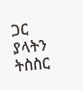ጋር ያላትን ትስስር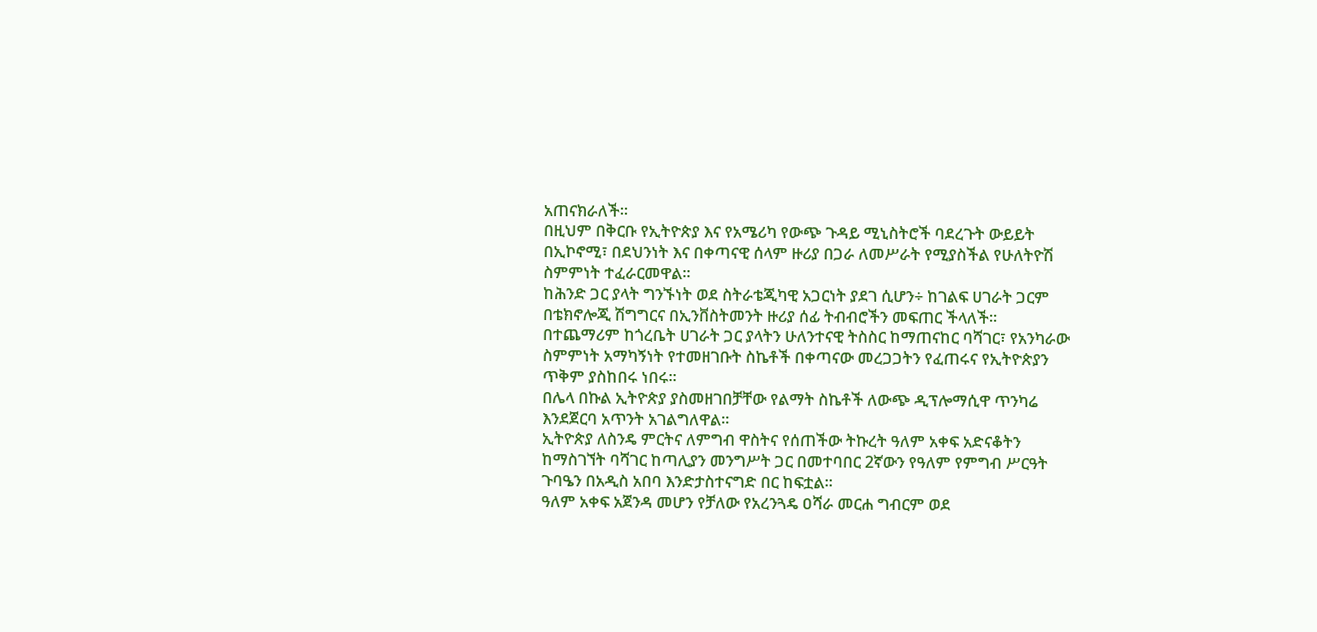አጠናክራለች።
በዚህም በቅርቡ የኢትዮጵያ እና የአሜሪካ የውጭ ጉዳይ ሚኒስትሮች ባደረጉት ውይይት በኢኮኖሚ፣ በደህንነት እና በቀጣናዊ ሰላም ዙሪያ በጋራ ለመሥራት የሚያስችል የሁለትዮሽ ስምምነት ተፈራርመዋል።
ከሕንድ ጋር ያላት ግንኙነት ወደ ስትራቴጂካዊ አጋርነት ያደገ ሲሆን÷ ከገልፍ ሀገራት ጋርም በቴክኖሎጂ ሽግግርና በኢንቨስትመንት ዙሪያ ሰፊ ትብብሮችን መፍጠር ችላለች።
በተጨማሪም ከጎረቤት ሀገራት ጋር ያላትን ሁለንተናዊ ትስስር ከማጠናከር ባሻገር፣ የአንካራው ስምምነት አማካኝነት የተመዘገቡት ስኬቶች በቀጣናው መረጋጋትን የፈጠሩና የኢትዮጵያን ጥቅም ያስከበሩ ነበሩ።
በሌላ በኩል ኢትዮጵያ ያስመዘገበቻቸው የልማት ስኬቶች ለውጭ ዲፕሎማሲዋ ጥንካሬ እንደጀርባ አጥንት አገልግለዋል።
ኢትዮጵያ ለስንዴ ምርትና ለምግብ ዋስትና የሰጠችው ትኩረት ዓለም አቀፍ አድናቆትን ከማስገኘት ባሻገር ከጣሊያን መንግሥት ጋር በመተባበር 2ኛውን የዓለም የምግብ ሥርዓት ጉባዔን በአዲስ አበባ እንድታስተናግድ በር ከፍቷል።
ዓለም አቀፍ አጀንዳ መሆን የቻለው የአረንጓዴ ዐሻራ መርሐ ግብርም ወደ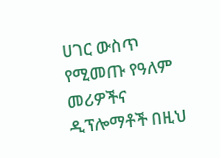ሀገር ውስጥ የሚመጡ የዓለም መሪዎችና ዲፕሎማቶች በዚህ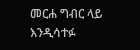መርሐ ግብር ላይ እንዲሳተፉ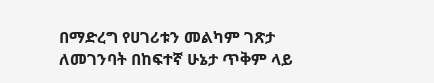በማድረግ የሀገሪቱን መልካም ገጽታ ለመገንባት በከፍተኛ ሁኔታ ጥቅም ላይ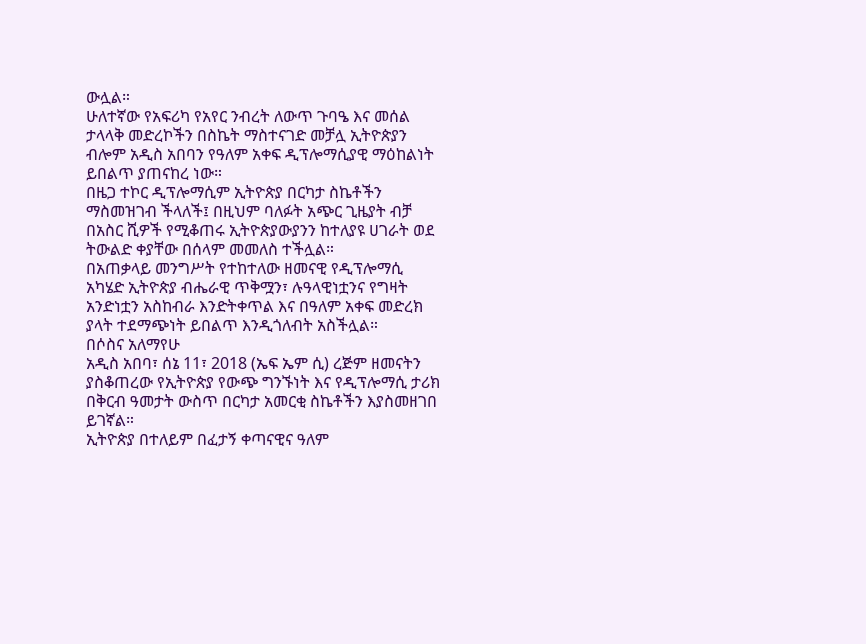ውሏል።
ሁለተኛው የአፍሪካ የአየር ንብረት ለውጥ ጉባዔ እና መሰል ታላላቅ መድረኮችን በስኬት ማስተናገድ መቻሏ ኢትዮጵያን ብሎም አዲስ አበባን የዓለም አቀፍ ዲፕሎማሲያዊ ማዕከልነት ይበልጥ ያጠናከረ ነው።
በዜጋ ተኮር ዲፕሎማሲም ኢትዮጵያ በርካታ ስኬቶችን ማስመዝገብ ችላለች፤ በዚህም ባለፉት አጭር ጊዜያት ብቻ በአስር ሺዎች የሚቆጠሩ ኢትዮጵያውያንን ከተለያዩ ሀገራት ወደ ትውልድ ቀያቸው በሰላም መመለስ ተችሏል።
በአጠቃላይ መንግሥት የተከተለው ዘመናዊ የዲፕሎማሲ አካሄድ ኢትዮጵያ ብሔራዊ ጥቅሟን፣ ሉዓላዊነቷንና የግዛት አንድነቷን አስከብራ እንድትቀጥል እና በዓለም አቀፍ መድረክ ያላት ተደማጭነት ይበልጥ እንዲጎለብት አስችሏል።
በሶስና አለማየሁ
አዲስ አበባ፣ ሰኔ 11፣ 2018 (ኤፍ ኤም ሲ) ረጅም ዘመናትን ያስቆጠረው የኢትዮጵያ የውጭ ግንኙነት እና የዲፕሎማሲ ታሪክ በቅርብ ዓመታት ውስጥ በርካታ አመርቂ ስኬቶችን እያስመዘገበ ይገኛል።
ኢትዮጵያ በተለይም በፈታኝ ቀጣናዊና ዓለም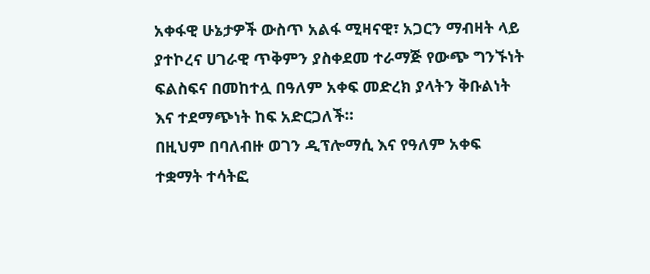አቀፋዊ ሁኔታዎች ውስጥ አልፋ ሚዛናዊ፣ አጋርን ማብዛት ላይ ያተኮረና ሀገራዊ ጥቅምን ያስቀደመ ተራማጅ የውጭ ግንኙነት ፍልስፍና በመከተሏ በዓለም አቀፍ መድረክ ያላትን ቅቡልነት እና ተደማጭነት ከፍ አድርጋለች።
በዚህም በባለብዙ ወገን ዲፕሎማሲ እና የዓለም አቀፍ ተቋማት ተሳትፎ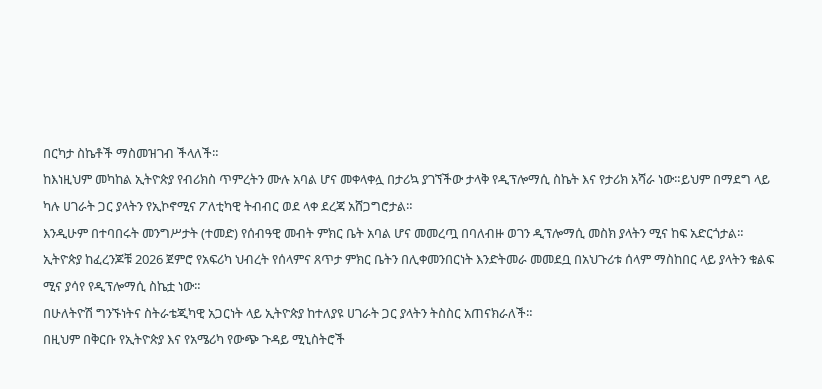በርካታ ስኬቶች ማስመዝገብ ችላለች።
ከእነዚህም መካከል ኢትዮጵያ የብሪክስ ጥምረትን ሙሉ አባል ሆና መቀላቀሏ በታሪኳ ያገኘችው ታላቅ የዲፕሎማሲ ስኬት እና የታሪክ አሻራ ነው።ይህም በማደግ ላይ ካሉ ሀገራት ጋር ያላትን የኢኮኖሚና ፖለቲካዊ ትብብር ወደ ላቀ ደረጃ አሸጋግሮታል።
እንዲሁም በተባበሩት መንግሥታት (ተመድ) የሰብዓዊ መብት ምክር ቤት አባል ሆና መመረጧ በባለብዙ ወገን ዲፕሎማሲ መስክ ያላትን ሚና ከፍ አድርጎታል።
ኢትዮጵያ ከፈረንጆቹ 2026 ጀምሮ የአፍሪካ ህብረት የሰላምና ጸጥታ ምክር ቤትን በሊቀመንበርነት እንድትመራ መመደቧ በአህጉሪቱ ሰላም ማስከበር ላይ ያላትን ቁልፍ ሚና ያሳየ የዲፕሎማሲ ስኬቷ ነው።
በሁለትዮሽ ግንኙነትና ስትራቴጂካዊ አጋርነት ላይ ኢትዮጵያ ከተለያዩ ሀገራት ጋር ያላትን ትስስር አጠናክራለች።
በዚህም በቅርቡ የኢትዮጵያ እና የአሜሪካ የውጭ ጉዳይ ሚኒስትሮች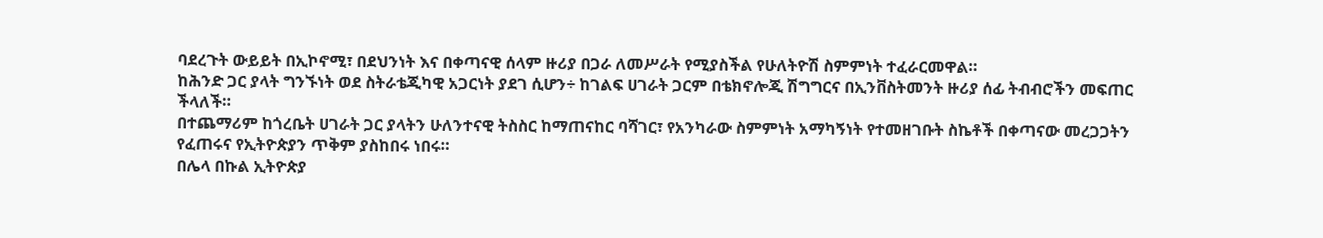ባደረጉት ውይይት በኢኮኖሚ፣ በደህንነት እና በቀጣናዊ ሰላም ዙሪያ በጋራ ለመሥራት የሚያስችል የሁለትዮሽ ስምምነት ተፈራርመዋል።
ከሕንድ ጋር ያላት ግንኙነት ወደ ስትራቴጂካዊ አጋርነት ያደገ ሲሆን÷ ከገልፍ ሀገራት ጋርም በቴክኖሎጂ ሽግግርና በኢንቨስትመንት ዙሪያ ሰፊ ትብብሮችን መፍጠር ችላለች።
በተጨማሪም ከጎረቤት ሀገራት ጋር ያላትን ሁለንተናዊ ትስስር ከማጠናከር ባሻገር፣ የአንካራው ስምምነት አማካኝነት የተመዘገቡት ስኬቶች በቀጣናው መረጋጋትን የፈጠሩና የኢትዮጵያን ጥቅም ያስከበሩ ነበሩ።
በሌላ በኩል ኢትዮጵያ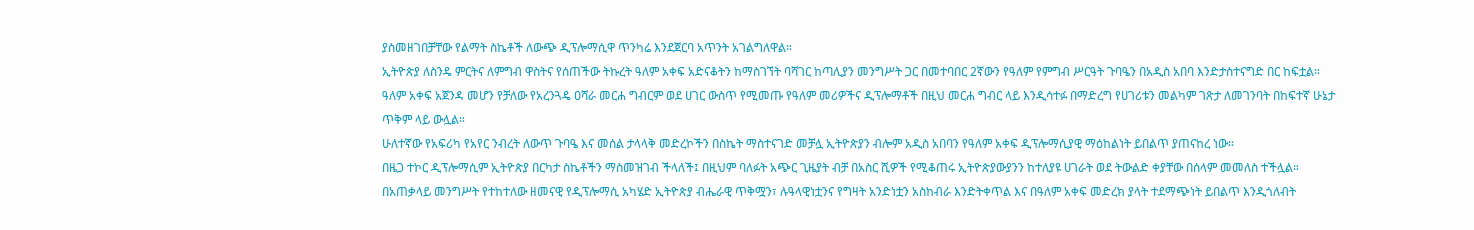ያስመዘገበቻቸው የልማት ስኬቶች ለውጭ ዲፕሎማሲዋ ጥንካሬ እንደጀርባ አጥንት አገልግለዋል።
ኢትዮጵያ ለስንዴ ምርትና ለምግብ ዋስትና የሰጠችው ትኩረት ዓለም አቀፍ አድናቆትን ከማስገኘት ባሻገር ከጣሊያን መንግሥት ጋር በመተባበር 2ኛውን የዓለም የምግብ ሥርዓት ጉባዔን በአዲስ አበባ እንድታስተናግድ በር ከፍቷል።
ዓለም አቀፍ አጀንዳ መሆን የቻለው የአረንጓዴ ዐሻራ መርሐ ግብርም ወደ ሀገር ውስጥ የሚመጡ የዓለም መሪዎችና ዲፕሎማቶች በዚህ መርሐ ግብር ላይ እንዲሳተፉ በማድረግ የሀገሪቱን መልካም ገጽታ ለመገንባት በከፍተኛ ሁኔታ ጥቅም ላይ ውሏል።
ሁለተኛው የአፍሪካ የአየር ንብረት ለውጥ ጉባዔ እና መሰል ታላላቅ መድረኮችን በስኬት ማስተናገድ መቻሏ ኢትዮጵያን ብሎም አዲስ አበባን የዓለም አቀፍ ዲፕሎማሲያዊ ማዕከልነት ይበልጥ ያጠናከረ ነው።
በዜጋ ተኮር ዲፕሎማሲም ኢትዮጵያ በርካታ ስኬቶችን ማስመዝገብ ችላለች፤ በዚህም ባለፉት አጭር ጊዜያት ብቻ በአስር ሺዎች የሚቆጠሩ ኢትዮጵያውያንን ከተለያዩ ሀገራት ወደ ትውልድ ቀያቸው በሰላም መመለስ ተችሏል።
በአጠቃላይ መንግሥት የተከተለው ዘመናዊ የዲፕሎማሲ አካሄድ ኢትዮጵያ ብሔራዊ ጥቅሟን፣ ሉዓላዊነቷንና የግዛት አንድነቷን አስከብራ እንድትቀጥል እና በዓለም አቀፍ መድረክ ያላት ተደማጭነት ይበልጥ እንዲጎለብት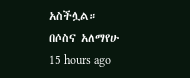አስችሏል።
በሶስና አለማየሁ
15 hours ago